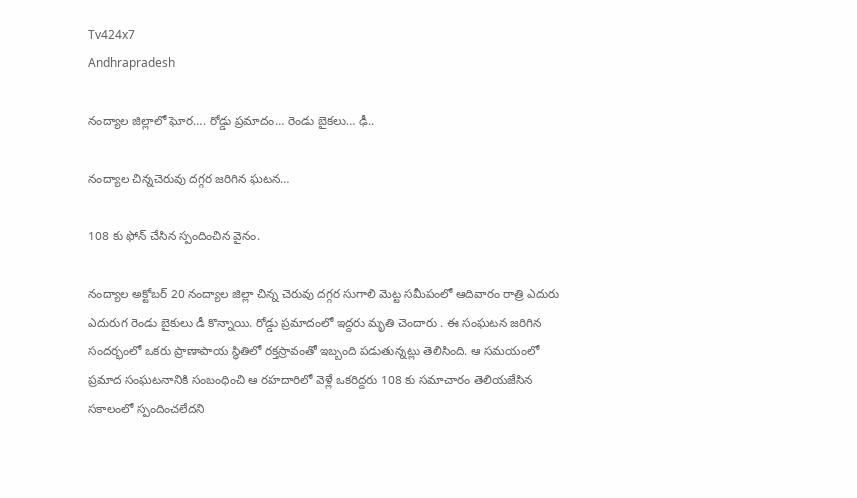Tv424x7
Andhrapradesh

నంద్యాల జిల్లాలో ఘోర…. రోడ్డు ప్రమాదం… రెండు బైకలు… ఢీ..

నంద్యాల చిన్నచెరువు దగ్గర జరిగిన ఘటన…

108 కు ఫోన్ చేసిన స్పందించిన వైనం.

నంద్యాల అక్టోబర్ 20 నంద్యాల జిల్లా చిన్న చెరువు దగ్గర సుగాలి మెట్ట సమీపంలో ఆదివారం రాత్రి ఎదురు ఎదురుగ రెండు బైకులు డీ కొన్నాయి. రోడ్డు ప్రమాదంలో ఇద్దరు మృతి చెందారు . ఈ సంఘటన జరిగిన సందర్భంలో ఒకరు ప్రాణాపాయ స్థితిలో రక్తస్రావంతో ఇబ్బంది పడుతున్నట్లు తెలిసింది. ఆ సమయంలో ప్రమాద సంఘటనానికి సంబంధించి ఆ రహదారిలో వెళ్లే ఒకరిద్దరు 108 కు సమాచారం తెలియజేసిన సకాలంలో స్పందించలేదని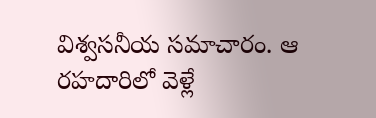విశ్వసనీయ సమాచారం. ఆ రహదారిలో వెళ్లే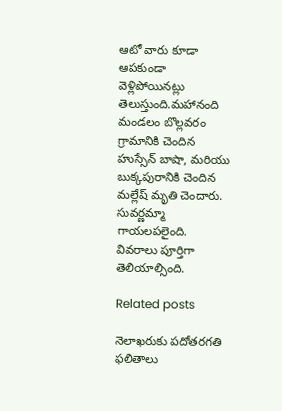ఆటో వారు కూడా ఆపకుండా వెళ్లిపోయినట్లు తెలుస్తుంది.మహానంది మండలం బొల్లవరం గ్రామానికి చెందిన హుస్సేన్ బాషా, మరియు బుక్కపురానికి చెందిన మల్లేష్ మృతి చెందారు. సువర్ణమ్మా గాయలపలైంది. వివరాలు పూర్తిగా తెలియాల్సింది.

Related posts

నెలాఖరుకు పదోతరగతి ఫలితాలు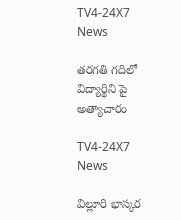TV4-24X7 News

తరగతి గదిలో విద్యార్థిని పై అత్యాచారం

TV4-24X7 News

విల్లూరి భాస్కర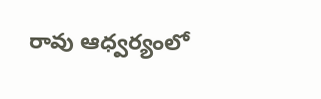రావు ఆధ్వర్యంలో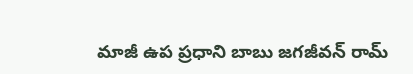మాజీ ఉప ప్రధాని బాబు జగజీవన్ రామ్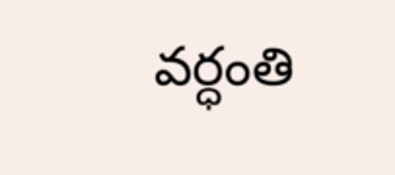వర్ధంతి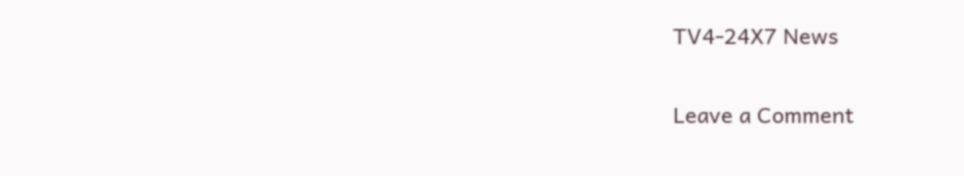TV4-24X7 News

Leave a Comment